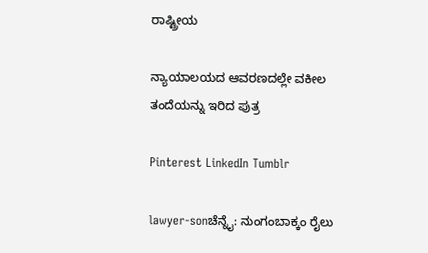ರಾಷ್ಟ್ರೀಯ

ನ್ಯಾಯಾಲಯದ ಆವರಣದಲ್ಲೇ ವಕೀಲ ತಂದೆಯನ್ನು ಇರಿದ ಪುತ್ರ

Pinterest LinkedIn Tumblr

lawyer-sonಚೆನ್ನೈ: ನುಂಗಂಬಾಕ್ಕಂ ರೈಲು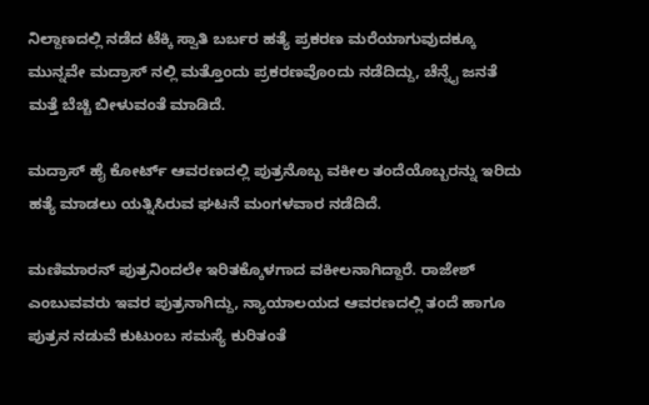ನಿಲ್ದಾಣದಲ್ಲಿ ನಡೆದ ಟೆಕ್ಕಿ ಸ್ವಾತಿ ಬರ್ಬರ ಹತ್ಯೆ ಪ್ರಕರಣ ಮರೆಯಾಗುವುದಕ್ಕೂ ಮುನ್ನವೇ ಮದ್ರಾಸ್ ನಲ್ಲಿ ಮತ್ತೊಂದು ಪ್ರಕರಣವೊಂದು ನಡೆದಿದ್ದು, ಚೆನ್ನೈ ಜನತೆ ಮತ್ತೆ ಬೆಚ್ಚಿ ಬೀಳುವಂತೆ ಮಾಡಿದೆ.

ಮದ್ರಾಸ್ ಹೈ ಕೋರ್ಟ್ ಆವರಣದಲ್ಲಿ ಪುತ್ರನೊಬ್ಬ ವಕೀಲ ತಂದೆಯೊಬ್ಬರನ್ನು ಇರಿದು ಹತ್ಯೆ ಮಾಡಲು ಯತ್ನಿಸಿರುವ ಘಟನೆ ಮಂಗಳವಾರ ನಡೆದಿದೆ.

ಮಣಿಮಾರನ್ ಪುತ್ರನಿಂದಲೇ ಇರಿತಕ್ಕೊಳಗಾದ ವಕೀಲನಾಗಿದ್ದಾರೆ. ರಾಜೇಶ್ ಎಂಬುವವರು ಇವರ ಪುತ್ರನಾಗಿದ್ದು, ನ್ಯಾಯಾಲಯದ ಆವರಣದಲ್ಲಿ ತಂದೆ ಹಾಗೂ ಪುತ್ರನ ನಡುವೆ ಕುಟುಂಬ ಸಮಸ್ಯೆ ಕುರಿತಂತೆ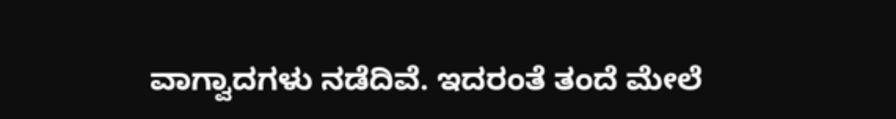ವಾಗ್ವಾದಗಳು ನಡೆದಿವೆ. ಇದರಂತೆ ತಂದೆ ಮೇಲೆ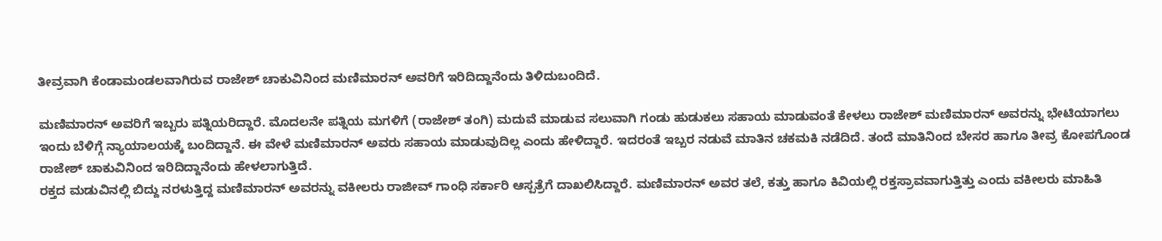ತೀವ್ರವಾಗಿ ಕೆಂಡಾಮಂಡಲವಾಗಿರುವ ರಾಜೇಶ್ ಚಾಕುವಿನಿಂದ ಮಣಿಮಾರನ್ ಅವರಿಗೆ ಇರಿದಿದ್ದಾನೆಂದು ತಿಳಿದುಬಂದಿದೆ.

ಮಣಿಮಾರನ್ ಅವರಿಗೆ ಇಬ್ಬರು ಪತ್ನಿಯರಿದ್ದಾರೆ. ಮೊದಲನೇ ಪತ್ನಿಯ ಮಗಳಿಗೆ (ರಾಜೇಶ್ ತಂಗಿ) ಮದುವೆ ಮಾಡುವ ಸಲುವಾಗಿ ಗಂಡು ಹುಡುಕಲು ಸಹಾಯ ಮಾಡುವಂತೆ ಕೇಳಲು ರಾಜೇಶ್ ಮಣಿಮಾರನ್ ಅವರನ್ನು ಭೇಟಿಯಾಗಲು ಇಂದು ಬೆಳಿಗ್ಗೆ ನ್ಯಾಯಾಲಯಕ್ಕೆ ಬಂದಿದ್ದಾನೆ. ಈ ವೇಳೆ ಮಣಿಮಾರನ್ ಅವರು ಸಹಾಯ ಮಾಡುವುದಿಲ್ಲ ಎಂದು ಹೇಳಿದ್ದಾರೆ. ಇದರಂತೆ ಇಬ್ಬರ ನಡುವೆ ಮಾತಿನ ಚಕಮಕಿ ನಡೆದಿದೆ. ತಂದೆ ಮಾತಿನಿಂದ ಬೇಸರ ಹಾಗೂ ತೀವ್ರ ಕೋಪಗೊಂಡ ರಾಜೇಶ್ ಚಾಕುವಿನಿಂದ ಇರಿದಿದ್ದಾನೆಂದು ಹೇಳಲಾಗುತ್ತಿದೆ.
ರಕ್ತದ ಮಡುವಿನಲ್ಲಿ ಬಿದ್ದು ನರಳುತ್ತಿದ್ದ ಮಣಿಮಾರನ್ ಅವರನ್ನು ವಕೀಲರು ರಾಜೀವ್ ಗಾಂಧಿ ಸರ್ಕಾರಿ ಆಸ್ಪತ್ರೆಗೆ ದಾಖಲಿಸಿದ್ದಾರೆ. ಮಣಿಮಾರನ್ ಅವರ ತಲೆ, ಕತ್ತು ಹಾಗೂ ಕಿವಿಯಲ್ಲಿ ರಕ್ತಸ್ರಾವವಾಗುತ್ತಿತ್ತು ಎಂದು ವಕೀಲರು ಮಾಹಿತಿ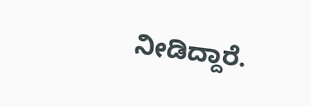ನೀಡಿದ್ದಾರೆ.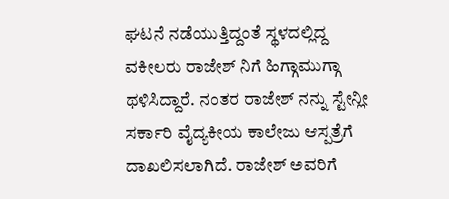ಘಟನೆ ನಡೆಯುತ್ತಿದ್ದಂತೆ ಸ್ಥಳದಲ್ಲಿದ್ದ ವಕೀಲರು ರಾಜೇಶ್ ನಿಗೆ ಹಿಗ್ಗಾಮುಗ್ಗಾ ಥಳಿಸಿದ್ದಾರೆ. ನಂತರ ರಾಜೇಶ್ ನನ್ನು ಸ್ಟೇನ್ಲೀ ಸರ್ಕಾರಿ ವೈದ್ಯಕೀಯ ಕಾಲೇಜು ಆಸ್ಪತ್ರೆಗೆ ದಾಖಲಿಸಲಾಗಿದೆ. ರಾಜೇಶ್ ಅವರಿಗೆ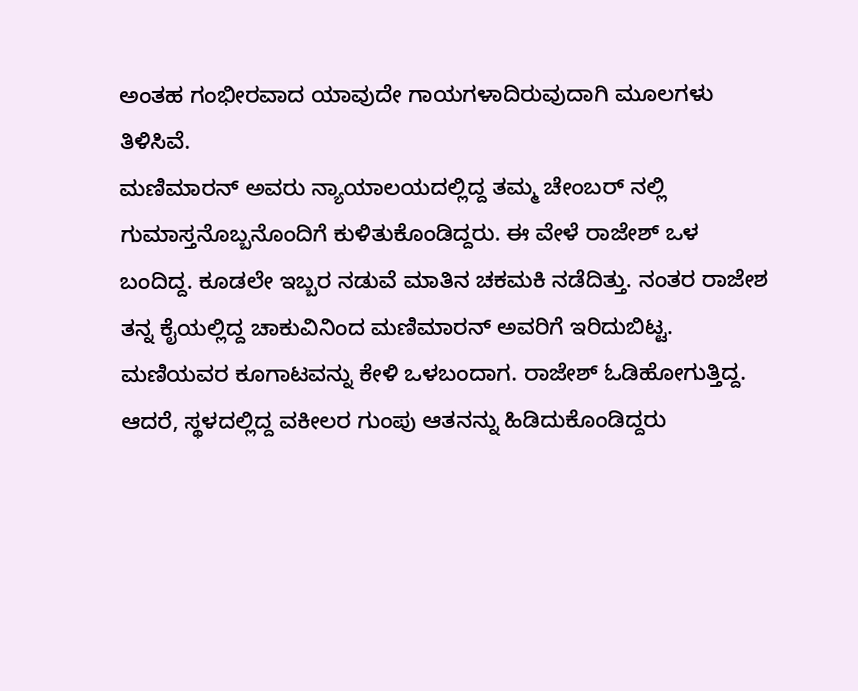ಅಂತಹ ಗಂಭೀರವಾದ ಯಾವುದೇ ಗಾಯಗಳಾದಿರುವುದಾಗಿ ಮೂಲಗಳು ತಿಳಿಸಿವೆ.
ಮಣಿಮಾರನ್ ಅವರು ನ್ಯಾಯಾಲಯದಲ್ಲಿದ್ದ ತಮ್ಮ ಚೇಂಬರ್ ನಲ್ಲಿ ಗುಮಾಸ್ತನೊಬ್ಬನೊಂದಿಗೆ ಕುಳಿತುಕೊಂಡಿದ್ದರು. ಈ ವೇಳೆ ರಾಜೇಶ್ ಒಳ ಬಂದಿದ್ದ. ಕೂಡಲೇ ಇಬ್ಬರ ನಡುವೆ ಮಾತಿನ ಚಕಮಕಿ ನಡೆದಿತ್ತು. ನಂತರ ರಾಜೇಶ ತನ್ನ ಕೈಯಲ್ಲಿದ್ದ ಚಾಕುವಿನಿಂದ ಮಣಿಮಾರನ್ ಅವರಿಗೆ ಇರಿದುಬಿಟ್ಟ. ಮಣಿಯವರ ಕೂಗಾಟವನ್ನು ಕೇಳಿ ಒಳಬಂದಾಗ. ರಾಜೇಶ್ ಓಡಿಹೋಗುತ್ತಿದ್ದ. ಆದರೆ, ಸ್ಥಳದಲ್ಲಿದ್ದ ವಕೀಲರ ಗುಂಪು ಆತನನ್ನು ಹಿಡಿದುಕೊಂಡಿದ್ದರು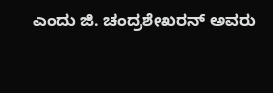ಎಂದು ಜಿ. ಚಂದ್ರಶೇಖರನ್ ಅವರು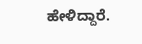ಹೇಳಿದ್ದಾರೆ.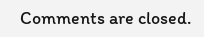Comments are closed.